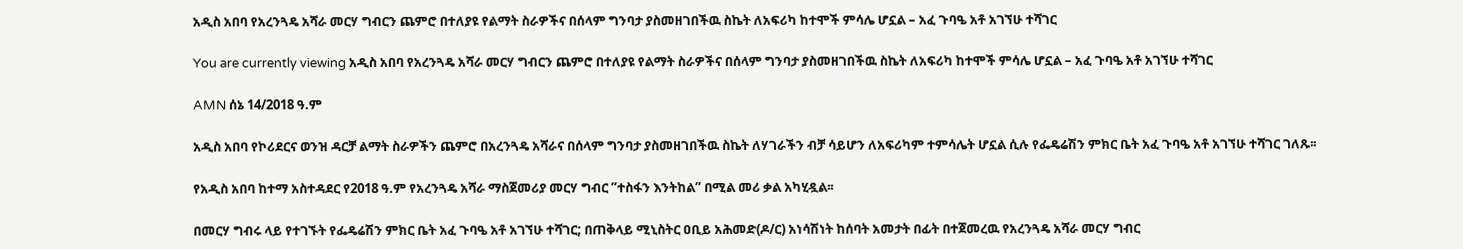አዲስ አበባ የአረንጓዴ አሻራ መርሃ ግብርን ጨምሮ በተለያዩ የልማት ስራዎችና በሰላም ግንባታ ያስመዘገበችዉ ስኬት ለአፍሪካ ከተሞች ምሳሌ ሆኗል – አፈ ጉባዔ አቶ አገኘሁ ተሻገር

You are currently viewing አዲስ አበባ የአረንጓዴ አሻራ መርሃ ግብርን ጨምሮ በተለያዩ የልማት ስራዎችና በሰላም ግንባታ ያስመዘገበችዉ ስኬት ለአፍሪካ ከተሞች ምሳሌ ሆኗል – አፈ ጉባዔ አቶ አገኘሁ ተሻገር

AMN ሰኔ 14/2018 ዓ.ም

አዲስ አበባ የኮሪደርና ወንዝ ዳርቻ ልማት ስራዎችን ጨምሮ በአረንጓዴ አሻራና በሰላም ግንባታ ያስመዘገበችዉ ስኬት ለሃገራችን ብቻ ሳይሆን ለአፍሪካም ተምሳሌት ሆኗል ሲሉ የፌዴሬሽን ምክር ቤት አፈ ጉባዔ አቶ አገኘሁ ተሻገር ገለጹ፡፡

የአዲስ አበባ ከተማ አስተዳደር የ2018 ዓ.ም የአረንጓዴ አሻራ ማስጀመሪያ መርሃ ግብር ”ተስፋን እንትከል” በሚል መሪ ቃል አካሂዷል፡፡

በመርሃ ግብሩ ላይ የተገኙት የፌዴሬሽን ምክር ቤት አፈ ጉባዔ አቶ አገኘሁ ተሻገር; በጠቅላይ ሚኒስትር ዐቢይ አሕመድ(ዶ/ር) አነሳሽነት ከሰባት አመታት በፊት በተጀመረዉ የአረንጓዴ አሻራ መርሃ ግብር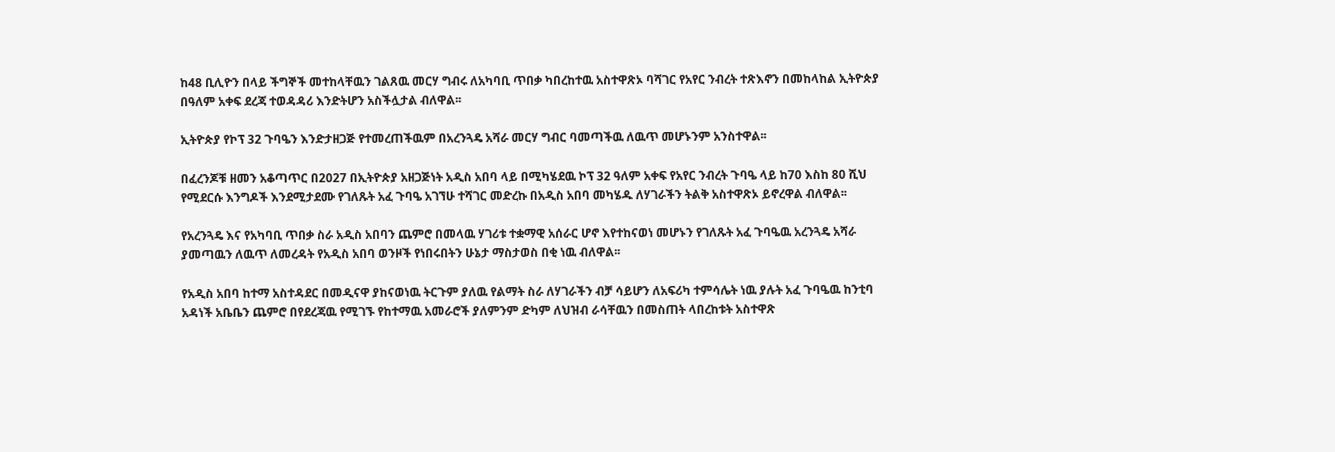ከ48 ቢሊዮን በላይ ችግኞች መተከላቸዉን ገልጸዉ መርሃ ግብሩ ለአካባቢ ጥበቃ ካበረከተዉ አስተዋጽኦ ባሻገር የአየር ንብረት ተጽእኖን በመከላከል ኢትዮጵያ በዓለም አቀፍ ደረጃ ተወዳዳሪ እንድትሆን አስችሏታል ብለዋል፡፡

ኢትዮጵያ የኮፕ 32 ጉባዔን እንድታዘጋጅ የተመረጠችዉም በአረንጓዴ አሻራ መርሃ ግብር ባመጣችዉ ለዉጥ መሆኑንም አንስተዋል፡፡

በፈረንጆቹ ዘመን አቆጣጥር በ2027 በኢትዮጵያ አዘጋጅነት አዲስ አበባ ላይ በሚካሄደዉ ኮፕ 32 ዓለም አቀፍ የአየር ንብረት ጉባዔ ላይ ከ70 እስከ 80 ሺህ የሚደርሱ እንግዶች እንደሚታደሙ የገለጹት አፈ ጉባዔ አገኘሁ ተሻገር መድረኩ በአዲስ አበባ መካሄዱ ለሃገራችን ትልቅ አስተዋጽኦ ይኖረዋል ብለዋል፡፡

የአረንጓዴ እና የአካባቢ ጥበቃ ስራ አዲስ አበባን ጨምሮ በመላዉ ሃገሪቱ ተቋማዊ አሰራር ሆኖ እየተከናወነ መሆኑን የገለጹት አፈ ጉባዔዉ አረንጓዴ አሻራ ያመጣዉን ለዉጥ ለመረዳት የአዲስ አበባ ወንዞች የነበሩበትን ሁኔታ ማስታወስ በቂ ነዉ ብለዋል፡፡

የአዲስ አበባ ከተማ አስተዳደር በመዲናዋ ያከናወነዉ ትርጉም ያለዉ የልማት ስራ ለሃገራችን ብቻ ሳይሆን ለአፍሪካ ተምሳሌት ነዉ ያሉት አፈ ጉባዔዉ ከንቲባ አዳነች አቤቤን ጨምሮ በየደረጃዉ የሚገኙ የከተማዉ አመራሮች ያለምንም ድካም ለህዝብ ራሳቸዉን በመስጠት ላበረከቱት አስተዋጽ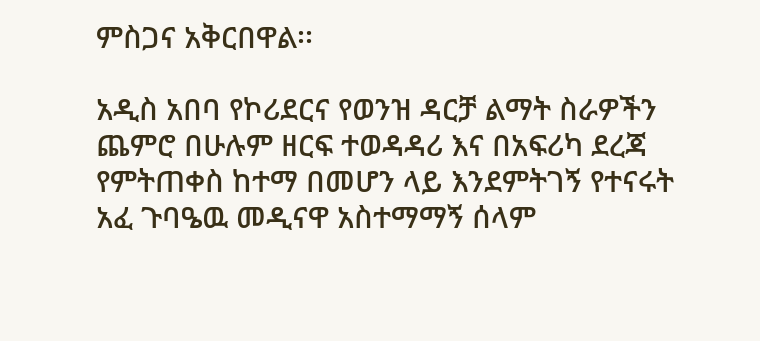ምስጋና አቅርበዋል፡፡

አዲስ አበባ የኮሪደርና የወንዝ ዳርቻ ልማት ስራዎችን ጨምሮ በሁሉም ዘርፍ ተወዳዳሪ እና በአፍሪካ ደረጃ የምትጠቀስ ከተማ በመሆን ላይ እንደምትገኝ የተናሩት አፈ ጉባዔዉ መዲናዋ አስተማማኝ ሰላም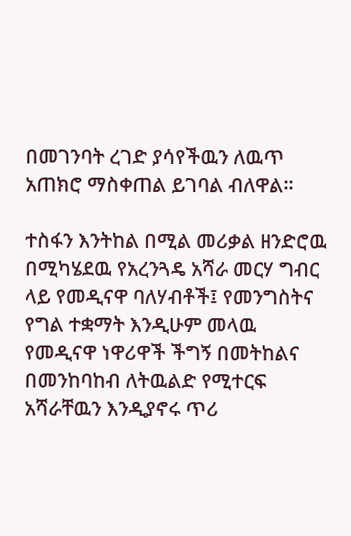በመገንባት ረገድ ያሳየችዉን ለዉጥ አጠክሮ ማስቀጠል ይገባል ብለዋል፡፡

ተስፋን እንትከል በሚል መሪቃል ዘንድሮዉ በሚካሄደዉ የአረንጓዴ አሻራ መርሃ ግብር ላይ የመዲናዋ ባለሃብቶች፤ የመንግስትና የግል ተቋማት እንዲሁም መላዉ የመዲናዋ ነዋሪዋች ችግኝ በመትከልና በመንከባከብ ለትዉልድ የሚተርፍ አሻራቸዉን እንዲያኖሩ ጥሪ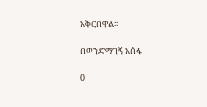አቅርበዋል፡፡

በወንድማገኝ አሰፋ

0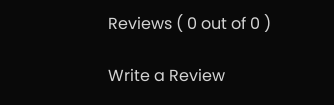Reviews ( 0 out of 0 )

Write a Review